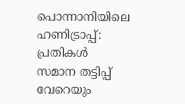പൊന്നാനിയിലെ ഹണിട്രാപ്പ്: പ്രതികൾ സമാന തട്ടിപ്പ് വേറെയും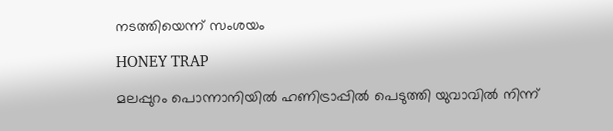നടത്തിയെന്ന് സംശയം

HONEY TRAP

മലപ്പുറം പൊന്നാനിയില്‍ ഹണിട്രാപ്പില്‍ പെടുത്തി യുവാവില്‍ നിന്ന്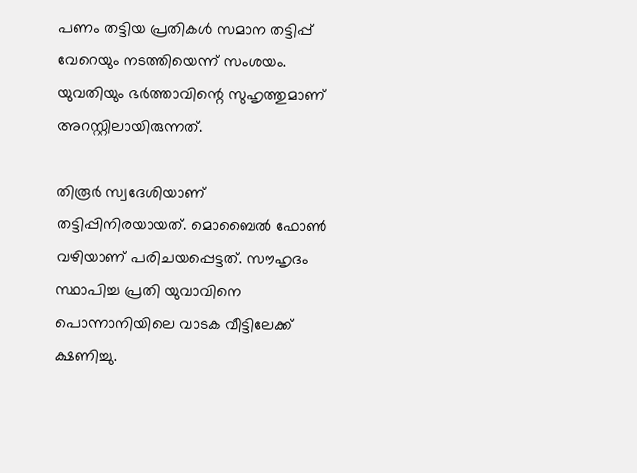പണം തട്ടിയ പ്രതികൾ സമാന തട്ടിപ്പ് വേറെയും നടത്തിയെന്ന് സംശയം. യുവതിയും ഭര്‍ത്താവിന്റെ സുഹൃത്തുമാണ് അറസ്റ്റിലായിരുന്നത്.

തിരൂർ സ്വദേശിയാണ് തട്ടിപ്പിനിരയായത്. മൊബൈല്‍ ഫോണ്‍ വഴിയാണ് പരിചയപ്പെട്ടത്. സൗഹൃദം സ്ഥാപിച്ച പ്രതി യുവാവിനെ പൊന്നാനിയിലെ വാടക വീട്ടിലേക്ക് ക്ഷണിച്ചു.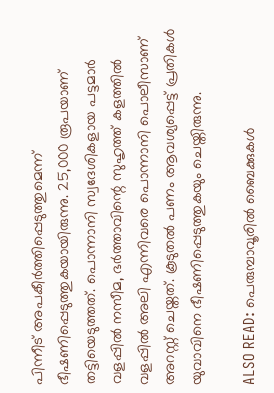പിന്നീട് അപകീര്‍ത്തിപ്പെടുത്തുമെന്ന് ഭീഷണിപ്പെടുത്തുകയായിരുന്നു. 25,000 രൂപയാണ് തട്ടിയെടുത്തത്. പൊന്നാനി സ്വദേശികളായ പട്ടമാര്‍ വളപ്പില്‍ നസീമ, ഭര്‍ത്താവിന്റെ സുഹൃത്ത് കളത്തില്‍ വളപ്പില്‍ അലി എന്നിവരെ പൊന്നാനി പൊലീസാണ് അറസ്റ്റ് ചെയ്തത്. കൂടുതല്‍ പണം ആവശ്യപ്പെട്ട് പ്രതികള്‍ യുവാവിനെ ഭീഷണിപ്പെടുത്തുകയും ചെയ്തിരുന്നു.

ALSO READ: പെരുമ്പാവൂരില്‍ ബൈക്കുകൾ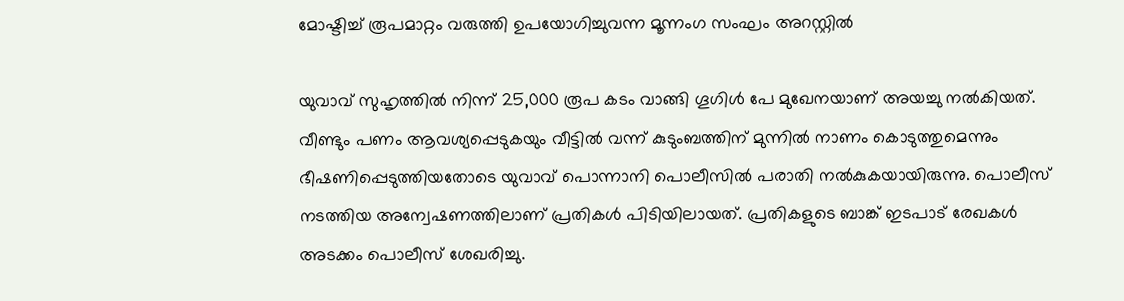മോഷ്ടിച്ച് രൂപമാറ്റം വരുത്തി ഉപയോഗിച്ചുവന്ന മൂന്നംഗ സംഘം അറസ്റ്റില്‍

യുവാവ് സുഹൃത്തില്‍ നിന്ന് 25,000 രൂപ കടം വാങ്ങി ഗൂഗിള്‍ പേ മുഖേനയാണ് അയച്ചു നല്‍കിയത്. വീണ്ടും പണം ആവശ്യപ്പെടുകയും വീട്ടില്‍ വന്ന് കുടുംബത്തിന് മുന്നില്‍ നാണം കൊടുത്തുമെന്നും ഭീഷണിപ്പെടുത്തിയതോടെ യുവാവ് പൊന്നാനി പൊലീസില്‍ പരാതി നല്‍കുകയായിരുന്നു. പൊലീസ് നടത്തിയ അന്വേഷണത്തിലാണ് പ്രതികള്‍ പിടിയിലായത്. പ്രതികളുടെ ബാങ്ക് ഇടപാട് രേഖകള്‍ അടക്കം പൊലീസ് ശേഖരിച്ചു.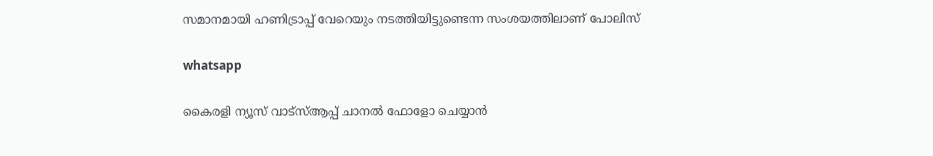സമാനമായി ഹണിട്രാപ്പ് വേറെയും നടത്തിയിട്ടുണ്ടെന്ന സംശയത്തിലാണ് പോലിസ്

whatsapp

കൈരളി ന്യൂസ് വാട്‌സ്ആപ്പ് ചാനല്‍ ഫോളോ ചെയ്യാന്‍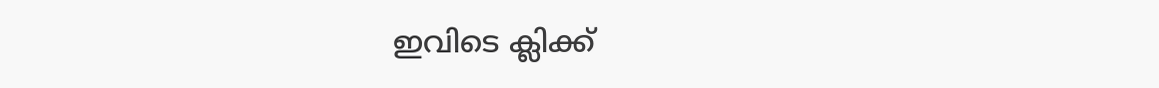ഇവിടെ ക്ലിക്ക്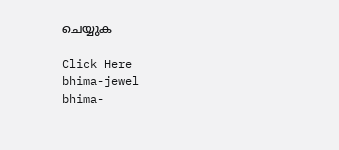ചെയ്യുക

Click Here
bhima-jewel
bhima-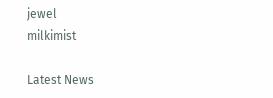jewel
milkimist

Latest News